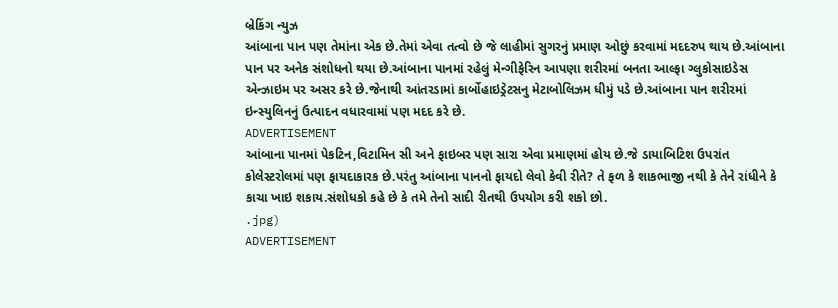બ્રેકિંગ ન્યુઝ
આંબાના પાન પણ તેમાંના એક છે.તેમાં એવા તત્વો છે જે લાહીમાં સુગરનું પ્રમાણ ઓછું કરવામાં મદદરુપ થાય છે.આંબાના પાન પર અનેક સંશોધનો થયા છે.આંબાના પાનમાં રહેલું મેન્ગીફેરિન આપણા શરીરમાં બનતા આલ્ફા ગ્લુકોસાઇડેસ એન્ઝાઇમ પર અસર કરે છે.જેનાથી આંતરડામાં કાર્બોહાઇડ્રેટસનુ મેટાબોલિઝમ ધીમું પડે છે.આંબાના પાન શરીરમાં ઇન્સ્યુલિનનું ઉત્પાદન વધારવામાં પણ મદદ કરે છે.
ADVERTISEMENT
આંબાના પાનમાં પેકટિન,વિટામિન સી અને ફાઇબર પણ સારા એવા પ્રમાણમાં હોય છે.જે ડાયાબિટિશ ઉપરાંત કોલેસ્ટરોલમાં પણ ફાયદાકારક છે.પરંતુ આંબાના પાનનો ફાયદો લેવો કેવી રીતે? તે ફળ કે શાકભાજી નથી કે તેને રાંધીને કે કાચા ખાઇ શકાય.સંશોધકો કહે છે કે તમે તેનો સાદી રીતથી ઉપયોગ કરી શકો છો.
.jpg)
ADVERTISEMENT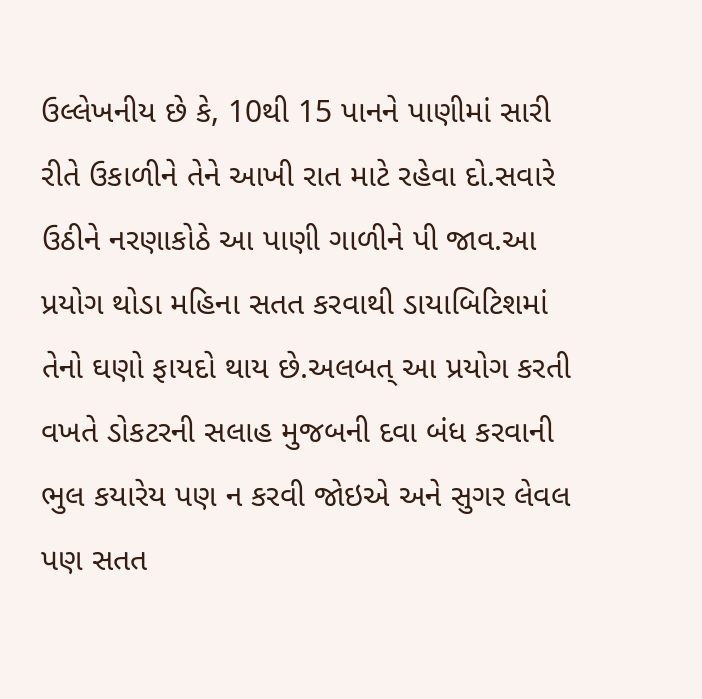ઉલ્લેખનીય છે કે, 10થી 15 પાનને પાણીમાં સારી રીતે ઉકાળીને તેને આખી રાત માટે રહેવા દો.સવારે ઉઠીને નરણાકોઠે આ પાણી ગાળીને પી જાવ.આ પ્રયોગ થોડા મહિના સતત કરવાથી ડાયાબિટિશમાં તેનો ઘણો ફાયદો થાય છે.અલબત્ આ પ્રયોગ કરતી વખતે ડોકટરની સલાહ મુજબની દવા બંધ કરવાની ભુલ કયારેય પણ ન કરવી જોઇએ અને સુગર લેવલ પણ સતત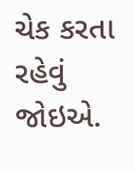ચેક કરતા રહેવું જોઇએ.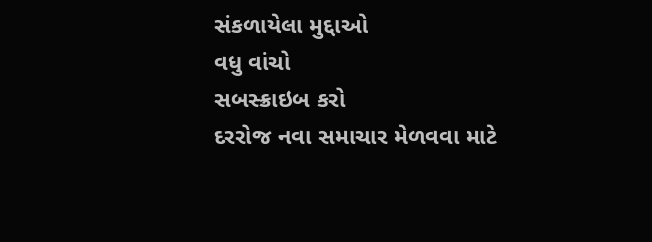સંકળાયેલા મુદ્દાઓ
વધુ વાંચો
સબસ્ક્રાઇબ કરો
દરરોજ નવા સમાચાર મેળવવા માટે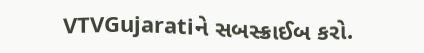VTVGujaratiને સબસ્ક્રાઈબ કરો.